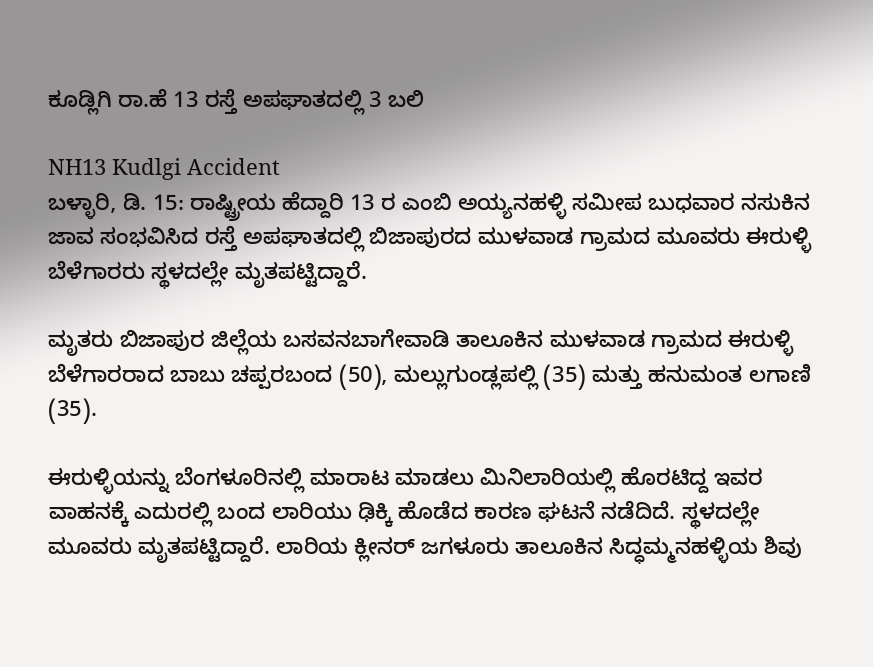ಕೂಡ್ಲಿಗಿ ರಾ.ಹೆ 13 ರಸ್ತೆ ಅಪಘಾತದಲ್ಲಿ 3 ಬಲಿ

NH13 Kudlgi Accident
ಬಳ್ಳಾರಿ, ಡಿ. 15: ರಾಷ್ಟ್ರೀಯ ಹೆದ್ದಾರಿ 13 ರ ಎಂಬಿ ಅಯ್ಯನಹಳ್ಳಿ ಸಮೀಪ ಬುಧವಾರ ನಸುಕಿನ ಜಾವ ಸಂಭವಿಸಿದ ರಸ್ತೆ ಅಪಘಾತದಲ್ಲಿ ಬಿಜಾಪುರದ ಮುಳವಾಡ ಗ್ರಾಮದ ಮೂವರು ಈರುಳ್ಳಿ ಬೆಳೆಗಾರರು ಸ್ಥಳದಲ್ಲೇ ಮೃತಪಟ್ಟಿದ್ದಾರೆ.

ಮೃತರು ಬಿಜಾಪುರ ಜಿಲ್ಲೆಯ ಬಸವನಬಾಗೇವಾಡಿ ತಾಲೂಕಿನ ಮುಳವಾಡ ಗ್ರಾಮದ ಈರುಳ್ಳಿ ಬೆಳೆಗಾರರಾದ ಬಾಬು ಚಪ್ಪರಬಂದ (50), ಮಲ್ಲುಗುಂಡ್ಲಪಲ್ಲಿ (35) ಮತ್ತು ಹನುಮಂತ ಲಗಾಣಿ (35).

ಈರುಳ್ಳಿಯನ್ನು ಬೆಂಗಳೂರಿನಲ್ಲಿ ಮಾರಾಟ ಮಾಡಲು ಮಿನಿಲಾರಿಯಲ್ಲಿ ಹೊರಟಿದ್ದ ಇವರ ವಾಹನಕ್ಕೆ ಎದುರಲ್ಲಿ ಬಂದ ಲಾರಿಯು ಢಿಕ್ಕಿ ಹೊಡೆದ ಕಾರಣ ಘಟನೆ ನಡೆದಿದೆ. ಸ್ಥಳದಲ್ಲೇ ಮೂವರು ಮೃತಪಟ್ಟಿದ್ದಾರೆ. ಲಾರಿಯ ಕ್ಲೀನರ್ ಜಗಳೂರು ತಾಲೂಕಿನ ಸಿದ್ಧಮ್ಮನಹಳ್ಳಿಯ ಶಿವು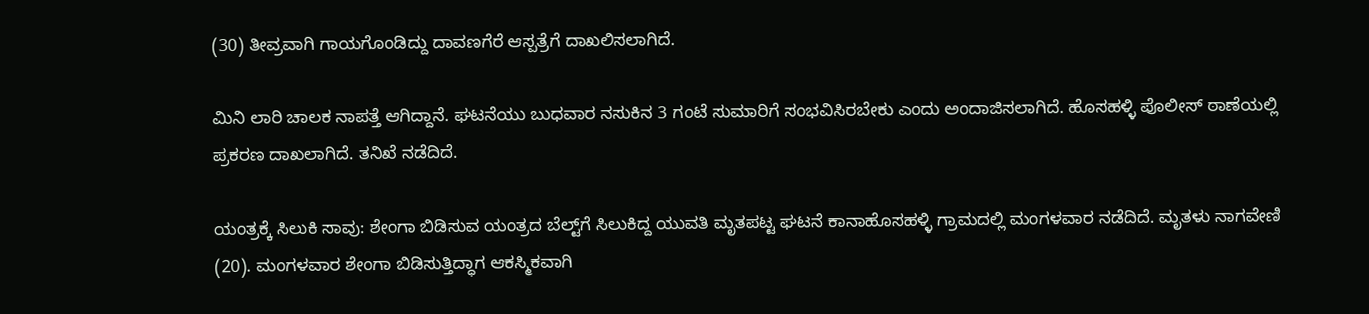(30) ತೀವ್ರವಾಗಿ ಗಾಯಗೊಂಡಿದ್ದು ದಾವಣಗೆರೆ ಆಸ್ಪತ್ರೆಗೆ ದಾಖಲಿಸಲಾಗಿದೆ.

ಮಿನಿ ಲಾರಿ ಚಾಲಕ ನಾಪತ್ತೆ ಆಗಿದ್ದಾನೆ. ಘಟನೆಯು ಬುಧವಾರ ನಸುಕಿನ 3 ಗಂಟೆ ಸುಮಾರಿಗೆ ಸಂಭವಿಸಿರಬೇಕು ಎಂದು ಅಂದಾಜಿಸಲಾಗಿದೆ. ಹೊಸಹಳ್ಳಿ ಪೊಲೀಸ್ ಠಾಣೆಯಲ್ಲಿ ಪ್ರಕರಣ ದಾಖಲಾಗಿದೆ. ತನಿಖೆ ನಡೆದಿದೆ.

ಯಂತ್ರಕ್ಕೆ ಸಿಲುಕಿ ಸಾವು: ಶೇಂಗಾ ಬಿಡಿಸುವ ಯಂತ್ರದ ಬೆಲ್ಟ್‌ಗೆ ಸಿಲುಕಿದ್ದ ಯುವತಿ ಮೃತಪಟ್ಟ ಘಟನೆ ಕಾನಾಹೊಸಹಳ್ಳಿ ಗ್ರಾಮದಲ್ಲಿ ಮಂಗಳವಾರ ನಡೆದಿದೆ. ಮೃತಳು ನಾಗವೇಣಿ (20). ಮಂಗಳವಾರ ಶೇಂಗಾ ಬಿಡಿಸುತ್ತಿದ್ಧಾಗ ಆಕಸ್ಮಿಕವಾಗಿ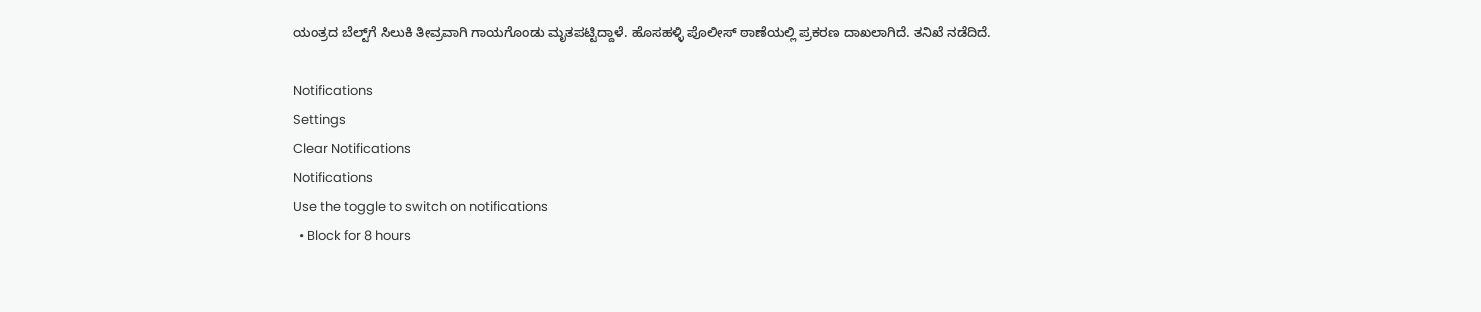ಯಂತ್ರದ ಬೆಲ್ಟ್‌ಗೆ ಸಿಲುಕಿ ತೀವ್ರವಾಗಿ ಗಾಯಗೊಂಡು ಮೃತಪಟ್ಟಿದ್ದಾಳೆ. ಹೊಸಹಳ್ಳಿ ಪೊಲೀಸ್ ಠಾಣೆಯಲ್ಲಿ ಪ್ರಕರಣ ದಾಖಲಾಗಿದೆ. ತನಿಖೆ ನಡೆದಿದೆ.

Notifications
Settings
Clear Notifications
Notifications
Use the toggle to switch on notifications
  • Block for 8 hours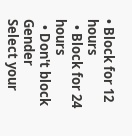• Block for 12 hours
  • Block for 24 hours
  • Don't block
Gender
Select your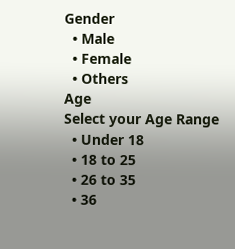Gender
  • Male
  • Female
  • Others
Age
Select your Age Range
  • Under 18
  • 18 to 25
  • 26 to 35
  • 36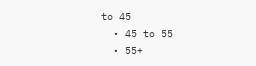to 45
  • 45 to 55
  • 55+